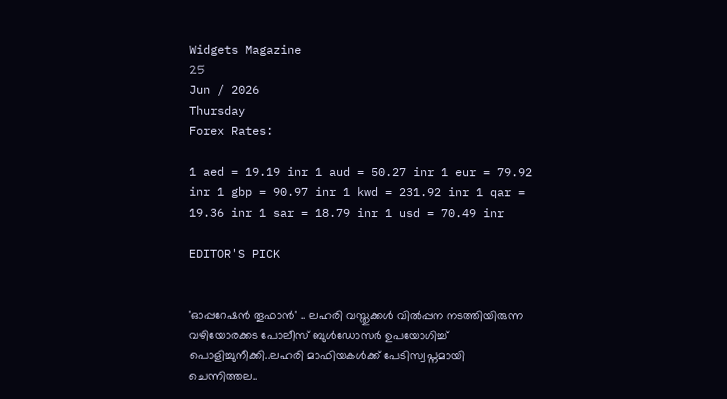Widgets Magazine
25
Jun / 2026
Thursday
Forex Rates:

1 aed = 19.19 inr 1 aud = 50.27 inr 1 eur = 79.92 inr 1 gbp = 90.97 inr 1 kwd = 231.92 inr 1 qar = 19.36 inr 1 sar = 18.79 inr 1 usd = 70.49 inr

EDITOR'S PICK


'ഓപ്പറേഷന്‍ തൂഫാന്‍' .. ലഹരി വസ്തുക്കള്‍ വില്‍പ്പന നടത്തിയിരുന്ന വഴിയോരക്കട പോലീസ് ബുള്‍ഡോസര്‍ ഉപയോഗിച്ച് പൊളിച്ചുനീക്കി..ലഹരി മാഫിയകള്‍ക്ക് പേടിസ്വപ്നമായി ചെന്നിത്തല..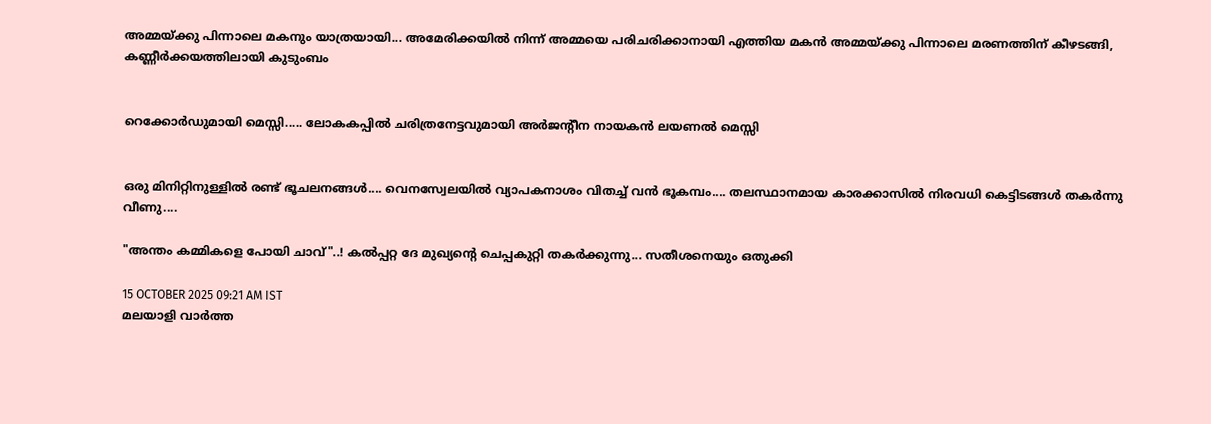അമ്മയ്ക്കു പിന്നാലെ മകനും യാത്രയായി... അമേരിക്കയിൽ നിന്ന് അമ്മയെ പരിചരിക്കാനായി എത്തിയ മകൻ അമ്മയ്ക്കു പിന്നാലെ മരണത്തിന് കീഴടങ്ങി, കണ്ണീർക്കയത്തിലായി കുടുംബം


റെക്കോർഡുമായി മെസ്സി..... ലോകകപ്പിൽ ചരിത്രനേട്ടവുമായി അർജന്റീന നായകൻ ലയണൽ മെസ്സി


ഒരു മിനിറ്റിനുള്ളില്‍ രണ്ട് ഭൂചലനങ്ങൾ.... വെനസ്വേലയില്‍ വ്യാപകനാശം വിതച്ച് വന്‍ ഭൂകമ്പം.... തലസ്ഥാനമായ കാരക്കാസില്‍ നിരവധി കെട്ടിടങ്ങള്‍ തകര്‍ന്നു വീണു....

"അന്തം കമ്മികളെ പോയി ചാവ്"..! കല്‍പ്പറ്റ ദേ മുഖ്യന്റെ ചെപ്പകുറ്റി തകർക്കുന്നു... സതീശനെയും ഒതുക്കി

15 OCTOBER 2025 09:21 AM IST
മലയാളി വാര്‍ത്ത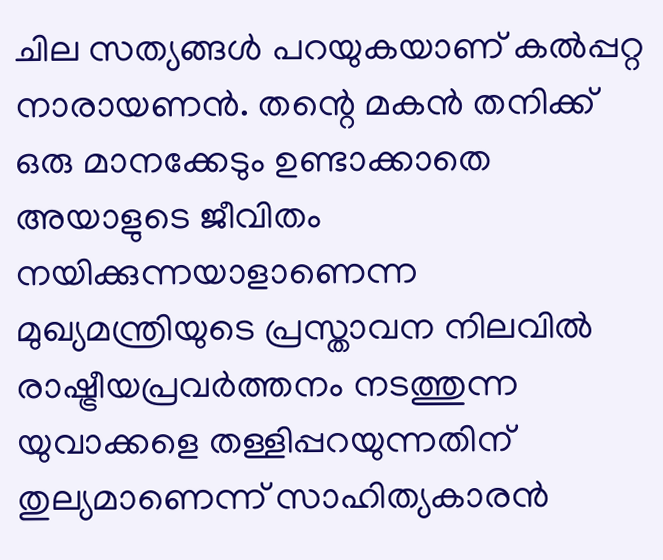ചില സത്യങ്ങള്‍ പറയുകയാണ് കല്‍പ്പറ്റ നാരായണന്‍. തന്റെ മകന്‍ തനിക്ക് ഒരു മാനക്കേടും ഉണ്ടാക്കാതെ അയാളുടെ ജീവിതം നയിക്കുന്നയാളാണെന്ന മുഖ്യമന്ത്രിയുടെ പ്രസ്താവന നിലവില്‍ രാഷ്ട്രീയപ്രവര്‍ത്തനം നടത്തുന്ന യുവാക്കളെ തള്ളിപ്പറയുന്നതിന് തുല്യമാണെന്ന് സാഹിത്യകാരന്‍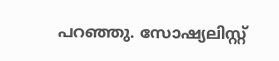പറഞ്ഞു. സോഷ്യലിസ്റ്റ്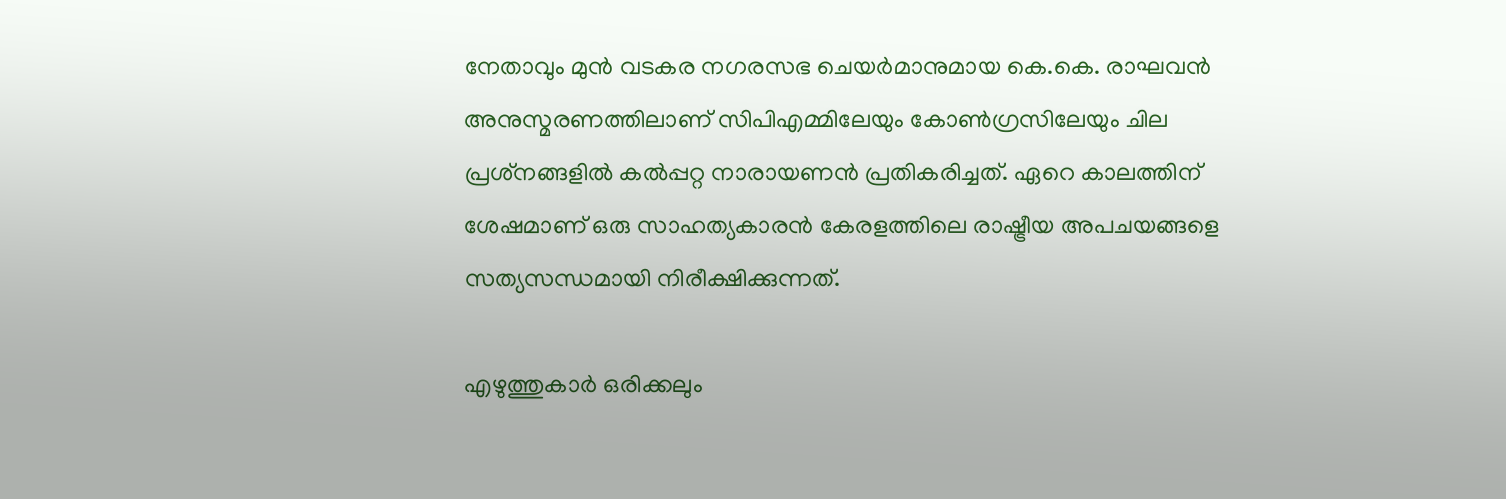നേതാവും മുന്‍ വടകര നഗരസഭ ചെയര്‍മാനുമായ കെ.കെ. രാഘവന്‍ അനുസ്മരണത്തിലാണ് സിപിഎമ്മിലേയും കോണ്‍ഗ്രസിലേയും ചില പ്രശ്‌നങ്ങളില്‍ കല്‍പ്പറ്റ നാരായണന്‍ പ്രതികരിച്ചത്. ഏറെ കാലത്തിന് ശേഷമാണ് ഒരു സാഹത്യകാരന്‍ കേരളത്തിലെ രാഷ്ട്രീയ അപചയങ്ങളെ സത്യസന്ധമായി നിരീക്ഷിക്കുന്നത്.

എഴുത്തുകാര്‍ ഒരിക്കലും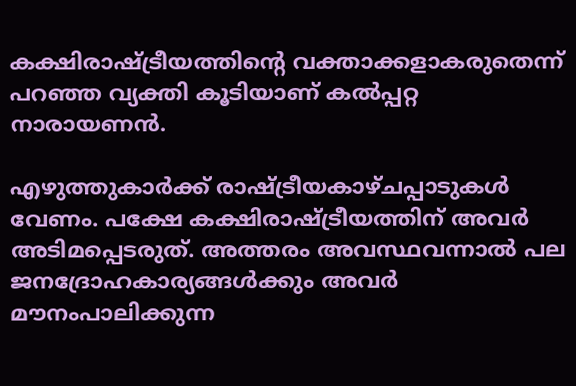കക്ഷിരാഷ്ട്രീയത്തിന്റെ വക്താക്കളാകരുതെന്ന് പറഞ്ഞ വ്യക്തി കൂടിയാണ് കല്‍പ്പറ്റ നാരായണന്‍.

എഴുത്തുകാര്‍ക്ക് രാഷ്ട്രീയകാഴ്ചപ്പാടുകള്‍ വേണം. പക്ഷേ കക്ഷിരാഷ്ട്രീയത്തിന് അവര്‍ അടിമപ്പെടരുത്. അത്തരം അവസ്ഥവന്നാല്‍ പല ജനദ്രോഹകാര്യങ്ങള്‍ക്കും അവര്‍ മൗനംപാലിക്കുന്ന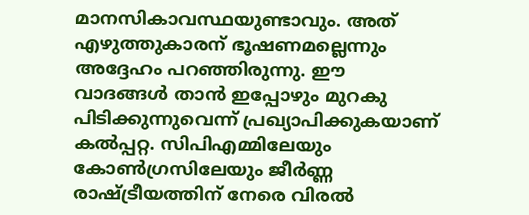മാനസികാവസ്ഥയുണ്ടാവും. അത് എഴുത്തുകാരന് ഭൂഷണമല്ലെന്നും അദ്ദേഹം പറഞ്ഞിരുന്നു. ഈ വാദങ്ങള്‍ താന്‍ ഇപ്പോഴും മുറകു പിടിക്കുന്നുവെന്ന് പ്രഖ്യാപിക്കുകയാണ് കല്‍പ്പറ്റ. സിപിഎമ്മിലേയും കോണ്‍ഗ്രസിലേയും ജീര്‍ണ്ണ രാഷ്ട്രീയത്തിന് നേരെ വിരല്‍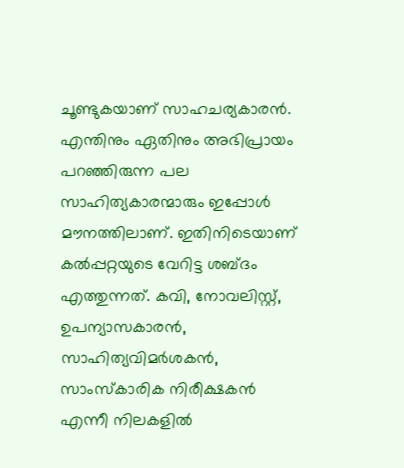ചൂണ്ടുകയാണ് സാഹചര്യകാരന്‍. എന്തിനും ഏതിനും അഭിപ്രായം പറഞ്ഞിരുന്ന പല സാഹിത്യകാരന്മാരും ഇപ്പോള്‍ മൗനത്തിലാണ്. ഇതിനിടെയാണ് കല്‍പ്പറ്റയുടെ വേറിട്ട ശബ്ദം എത്തുന്നത്. കവി, നോവലിസ്റ്റ്, ഉപന്യാസകാരന്‍, സാഹിത്യവിമര്‍ശകന്‍, സാംസ്‌കാരിക നിരീക്ഷകന്‍ എന്നീ നിലകളില്‍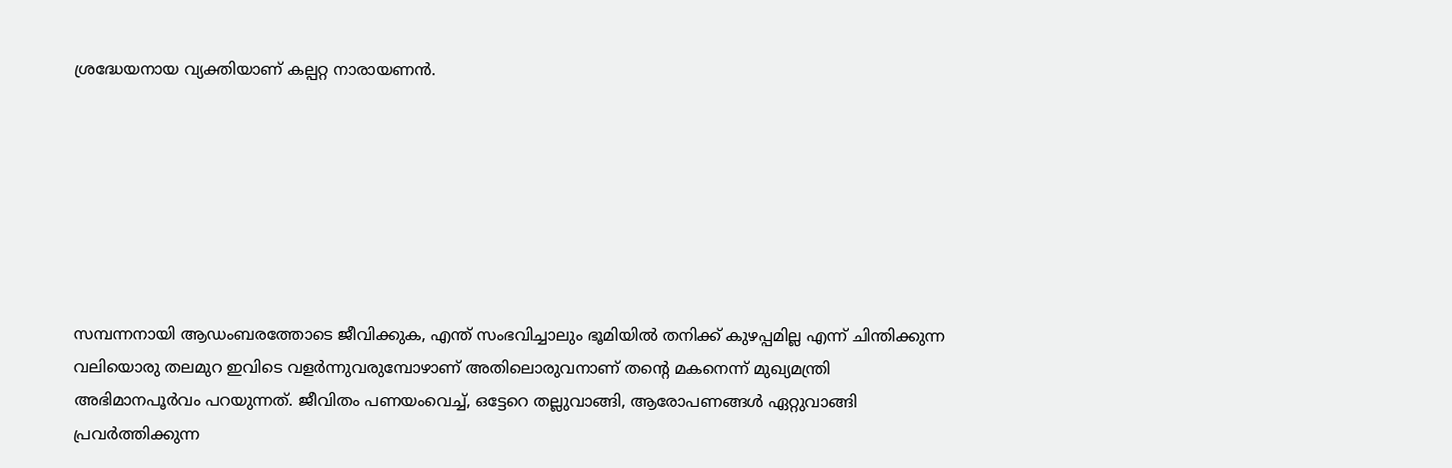ശ്രദ്ധേയനായ വ്യക്തിയാണ് കല്പറ്റ നാരായണന്‍.







സമ്പന്നനായി ആഡംബരത്തോടെ ജീവിക്കുക, എന്ത് സംഭവിച്ചാലും ഭൂമിയില്‍ തനിക്ക് കുഴപ്പമില്ല എന്ന് ചിന്തിക്കുന്ന വലിയൊരു തലമുറ ഇവിടെ വളര്‍ന്നുവരുമ്പോഴാണ് അതിലൊരുവനാണ് തന്റെ മകനെന്ന് മുഖ്യമന്ത്രി അഭിമാനപൂര്‍വം പറയുന്നത്. ജീവിതം പണയംവെച്ച്, ഒട്ടേറെ തല്ലുവാങ്ങി, ആരോപണങ്ങള്‍ ഏറ്റുവാങ്ങി പ്രവര്‍ത്തിക്കുന്ന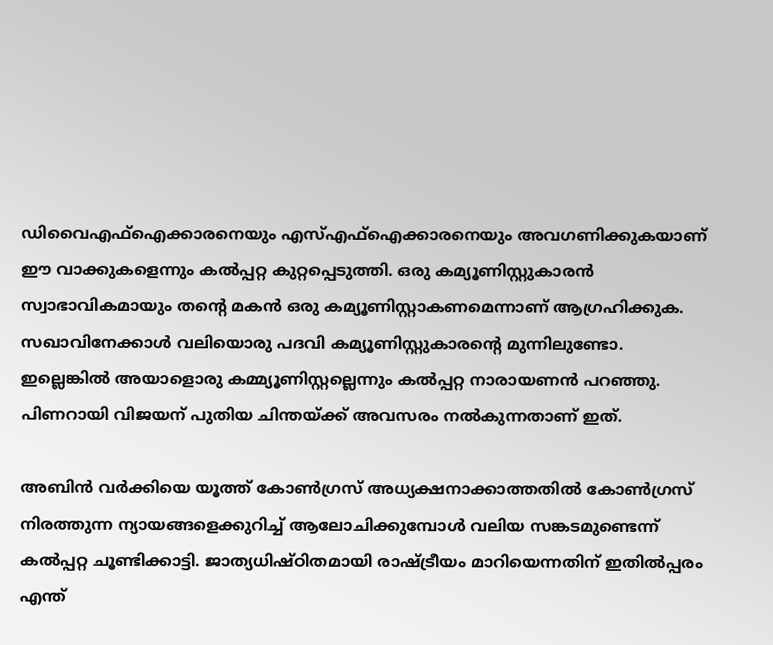ഡിവൈഎഫ്‌ഐക്കാരനെയും എസ്എഫ്‌ഐക്കാരനെയും അവഗണിക്കുകയാണ് ഈ വാക്കുകളെന്നും കല്‍പ്പറ്റ കുറ്റപ്പെടുത്തി. ഒരു കമ്യൂണിസ്റ്റുകാരന്‍ സ്വാഭാവികമായും തന്റെ മകന്‍ ഒരു കമ്യൂണിസ്റ്റാകണമെന്നാണ് ആഗ്രഹിക്കുക. സഖാവിനേക്കാള്‍ വലിയൊരു പദവി കമ്യൂണിസ്റ്റുകാരന്റെ മുന്നിലുണ്ടോ. ഇല്ലെങ്കില്‍ അയാളൊരു കമ്മ്യൂണിസ്റ്റല്ലെന്നും കല്‍പ്പറ്റ നാരായണന്‍ പറഞ്ഞു. പിണറായി വിജയന് പുതിയ ചിന്തയ്ക്ക് അവസരം നല്‍കുന്നതാണ് ഇത്.

അബിന്‍ വര്‍ക്കിയെ യൂത്ത് കോണ്‍ഗ്രസ് അധ്യക്ഷനാക്കാത്തതില്‍ കോണ്‍ഗ്രസ് നിരത്തുന്ന ന്യായങ്ങളെക്കുറിച്ച് ആലോചിക്കുമ്പോള്‍ വലിയ സങ്കടമുണ്ടെന്ന് കല്‍പ്പറ്റ ചൂണ്ടിക്കാട്ടി. ജാത്യധിഷ്ഠിതമായി രാഷ്ട്രീയം മാറിയെന്നതിന് ഇതില്‍പ്പരം എന്ത്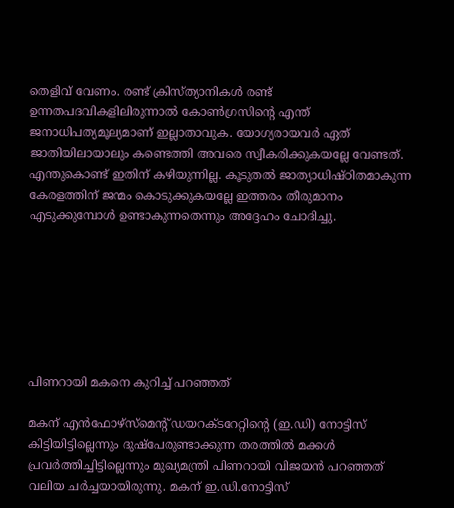തെളിവ് വേണം. രണ്ട് ക്രിസ്ത്യാനികള്‍ രണ്ട് ഉന്നതപദവികളിലിരുന്നാല്‍ കോണ്‍ഗ്രസിന്റെ എന്ത് ജനാധിപത്യമൂല്യമാണ് ഇല്ലാതാവുക. യോഗ്യരായവര്‍ ഏത് ജാതിയിലായാലും കണ്ടെത്തി അവരെ സ്വീകരിക്കുകയല്ലേ വേണ്ടത്. എന്തുകൊണ്ട് ഇതിന് കഴിയുന്നില്ല. കൂടുതല്‍ ജാത്യാധിഷ്ഠിതമാകുന്ന കേരളത്തിന് ജന്മം കൊടുക്കുകയല്ലേ ഇത്തരം തീരുമാനം എടുക്കുമ്പോള്‍ ഉണ്ടാകുന്നതെന്നും അദ്ദേഹം ചോദിച്ചു.







പിണറായി മകനെ കുറിച്ച് പറഞ്ഞത്

മകന് എന്‍ഫോഴ്‌സ്‌മെന്റ് ഡയറക്ടറേറ്റിന്റെ (ഇ.ഡി) നോട്ടിസ് കിട്ടിയിട്ടില്ലെന്നും ദുഷ്‌പേരുണ്ടാക്കുന്ന തരത്തില്‍ മക്കള്‍ പ്രവര്‍ത്തിച്ചിട്ടില്ലെന്നും മുഖ്യമന്ത്രി പിണറായി വിജയന്‍ പറഞ്ഞത് വലിയ ചര്‍ച്ചയായിരുന്നു. മകന് ഇ.ഡി.നോട്ടിസ്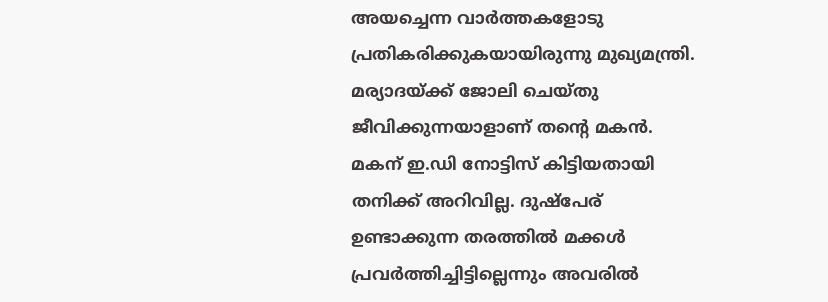അയച്ചെന്ന വാര്‍ത്തകളോടു പ്രതികരിക്കുകയായിരുന്നു മുഖ്യമന്ത്രി. മര്യാദയ്ക്ക് ജോലി ചെയ്തു ജീവിക്കുന്നയാളാണ് തന്റെ മകന്‍. മകന് ഇ.ഡി നോട്ടിസ് കിട്ടിയതായി തനിക്ക് അറിവില്ല. ദുഷ്‌പേര് ഉണ്ടാക്കുന്ന തരത്തില്‍ മക്കള്‍ പ്രവര്‍ത്തിച്ചിട്ടില്ലെന്നും അവരില്‍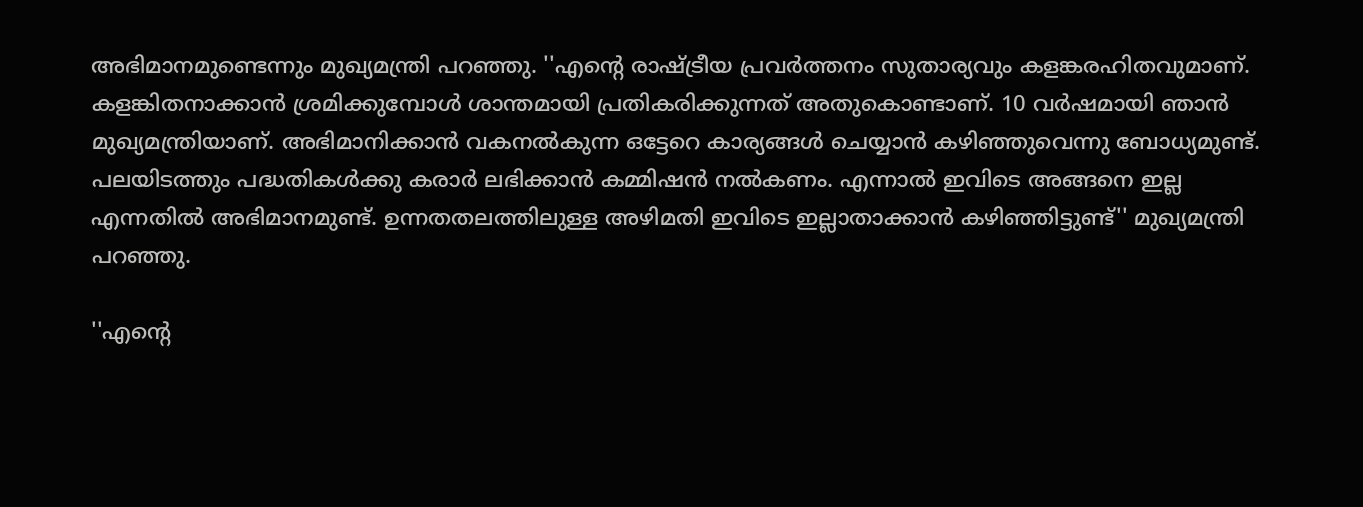അഭിമാനമുണ്ടെന്നും മുഖ്യമന്ത്രി പറഞ്ഞു. ''എന്റെ രാഷ്ട്രീയ പ്രവര്‍ത്തനം സുതാര്യവും കളങ്കരഹിതവുമാണ്. കളങ്കിതനാക്കാന്‍ ശ്രമിക്കുമ്പോള്‍ ശാന്തമായി പ്രതികരിക്കുന്നത് അതുകൊണ്ടാണ്. 10 വര്‍ഷമായി ഞാന്‍ മുഖ്യമന്ത്രിയാണ്. അഭിമാനിക്കാന്‍ വകനല്‍കുന്ന ഒട്ടേറെ കാര്യങ്ങള്‍ ചെയ്യാന്‍ കഴിഞ്ഞുവെന്നു ബോധ്യമുണ്ട്. പലയിടത്തും പദ്ധതികള്‍ക്കു കരാര്‍ ലഭിക്കാന്‍ കമ്മിഷന്‍ നല്‍കണം. എന്നാല്‍ ഇവിടെ അങ്ങനെ ഇല്ല എന്നതില്‍ അഭിമാനമുണ്ട്. ഉന്നതതലത്തിലുള്ള അഴിമതി ഇവിടെ ഇല്ലാതാക്കാന്‍ കഴിഞ്ഞിട്ടുണ്ട്'' മുഖ്യമന്ത്രി പറഞ്ഞു.

''എന്റെ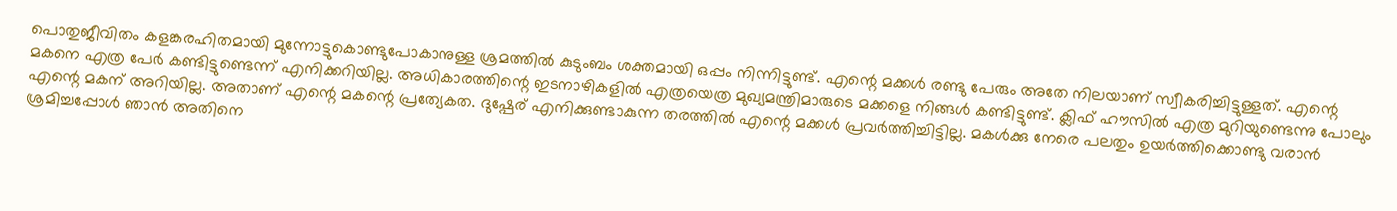പൊതുജീവിതം കളങ്കരഹിതമായി മുന്നോട്ടുകൊണ്ടുപോകാനുള്ള ശ്രമത്തില്‍ കുടുംബം ശക്തമായി ഒപ്പം നിന്നിട്ടുണ്ട്. എന്റെ മക്കള്‍ രണ്ടു പേരും അതേ നിലയാണ് സ്വീകരിച്ചിട്ടുള്ളത്. എന്റെ മകനെ എത്ര പേര്‍ കണ്ടിട്ടുണ്ടെന്ന് എനിക്കറിയില്ല. അധികാരത്തിന്റെ ഇടനാഴികളില്‍ എത്രയെത്ര മുഖ്യമന്ത്രിമാരുടെ മക്കളെ നിങ്ങള്‍ കണ്ടിട്ടുണ്ട്. ക്ലിഫ് ഹൗസില്‍ എത്ര മുറിയുണ്ടെന്നു പോലും എന്റെ മകന് അറിയില്ല. അതാണ് എന്റെ മകന്റെ പ്രത്യേകത. ദുഷ്പേര് എനിക്കുണ്ടാകുന്ന തരത്തില്‍ എന്റെ മക്കള്‍ പ്രവര്‍ത്തിച്ചിട്ടില്ല. മകള്‍ക്കു നേരെ പലതും ഉയര്‍ത്തിക്കൊണ്ടു വരാന്‍ ശ്രമിച്ചപ്പോള്‍ ഞാന്‍ അതിനെ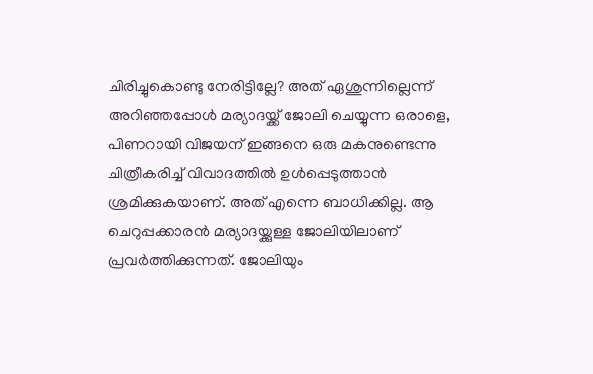ചിരിച്ചുകൊണ്ടു നേരിട്ടില്ലേ? അത് ഏശുന്നില്ലെന്ന് അറിഞ്ഞപ്പോള്‍ മര്യാദയ്ക്ക് ജോലി ചെയ്യുന്ന ഒരാളെ, പിണറായി വിജയന് ഇങ്ങനെ ഒരു മകനുണ്ടെന്നു ചിത്രീകരിച്ച് വിവാദത്തില്‍ ഉള്‍പ്പെടുത്താന്‍ ശ്രമിക്കുകയാണ്. അത് എന്നെ ബാധിക്കില്ല. ആ ചെറുപ്പക്കാരന്‍ മര്യാദയ്ക്കുള്ള ജോലിയിലാണ് പ്രവര്‍ത്തിക്കുന്നത്. ജോലിയും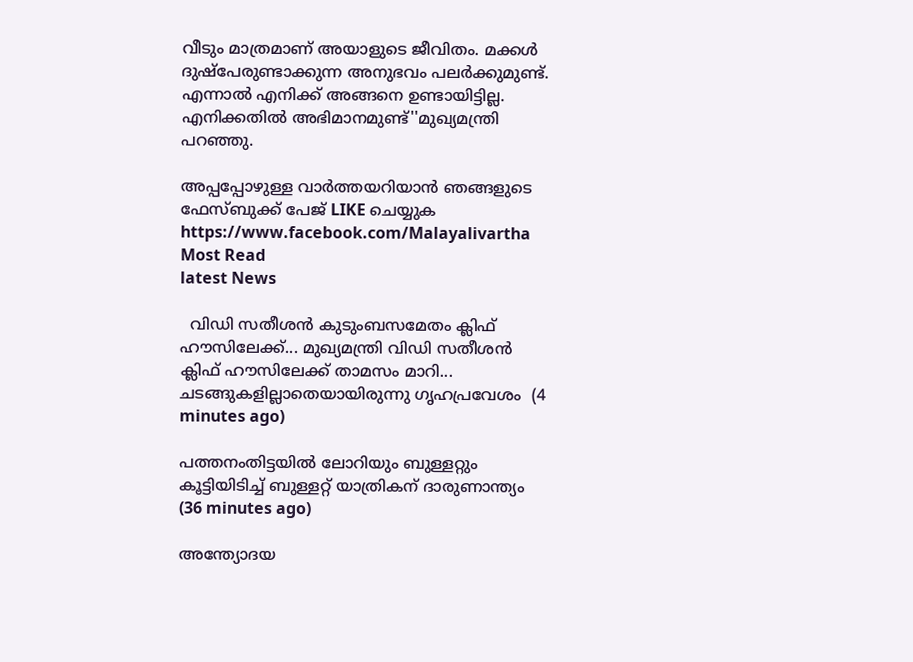വീടും മാത്രമാണ് അയാളുടെ ജീവിതം. മക്കള്‍ ദുഷ്പേരുണ്ടാക്കുന്ന അനുഭവം പലര്‍ക്കുമുണ്ട്. എന്നാല്‍ എനിക്ക് അങ്ങനെ ഉണ്ടായിട്ടില്ല. എനിക്കതില്‍ അഭിമാനമുണ്ട്''മുഖ്യമന്ത്രി പറഞ്ഞു.

അപ്പപ്പോഴുള്ള വാര്‍ത്തയറിയാന്‍ ഞങ്ങളുടെ ഫേസ്‌ബുക്ക്‌ പേജ് LIKE ചെയ്യുക
https://www.facebook.com/Malayalivartha
Most Read
latest News

  വിഡി സതീശന്‍ കുടുംബസമേതം ക്ലിഫ് ഹൗസിലേക്ക്... മുഖ്യമന്ത്രി വിഡി സതീശന്‍ ക്ലിഫ് ഹൗസിലേക്ക് താമസം മാറി... ചടങ്ങുകളില്ലാതെയായിരുന്നു ഗൃഹപ്രവേശം  (4 minutes ago)

പത്തനംതിട്ടയിൽ ലോറിയും ബുള്ളറ്റും കൂട്ടിയിടിച്ച് ബുള്ളറ്റ് യാത്രികന് ദാരുണാന്ത്യം  (36 minutes ago)

അന്ത്യോദയ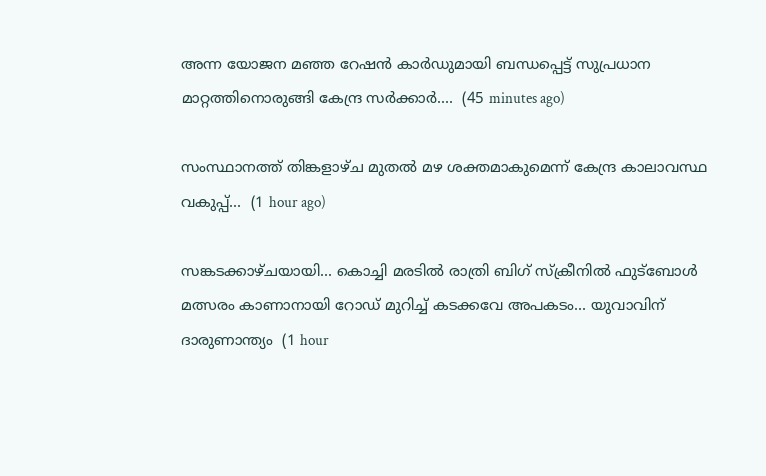അന്ന യോജന മഞ്ഞ റേഷന്‍ കാര്‍ഡുമായി ബന്ധപ്പെട്ട് സുപ്രധാന മാറ്റത്തിനൊരുങ്ങി കേന്ദ്ര സര്‍ക്കാര്‍....  (45 minutes ago)

സംസ്ഥാനത്ത് തിങ്കളാഴ്ച മുതൽ മഴ ശക്തമാകുമെന്ന് കേന്ദ്ര കാലാവസ്ഥ വകുപ്പ്...  (1 hour ago)

സങ്കടക്കാഴ്ചയായി... കൊച്ചി മരടിൽ രാത്രി ബിഗ് സ്ക്രീനിൽ ഫുട്ബോൾ മത്സരം കാണാനായി റോഡ് മുറിച്ച് കടക്കവേ അപകടം... യുവാവിന് ദാരുണാന്ത്യം  (1 hour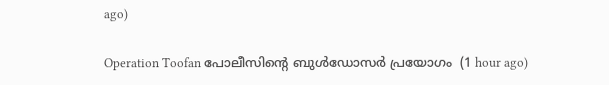ago)

Operation Toofan പോലീസിന്റെ ബുള്‍ഡോസര്‍ പ്രയോഗം  (1 hour ago)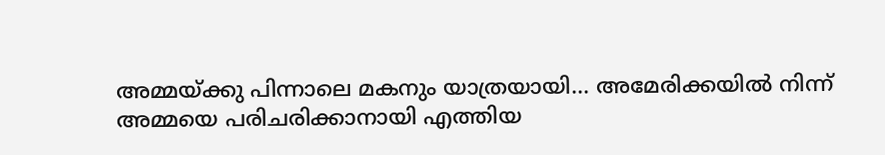അമ്മയ്ക്കു പിന്നാലെ മകനും യാത്രയായി... അമേരിക്കയിൽ നിന്ന് അമ്മയെ പരിചരിക്കാനായി എത്തിയ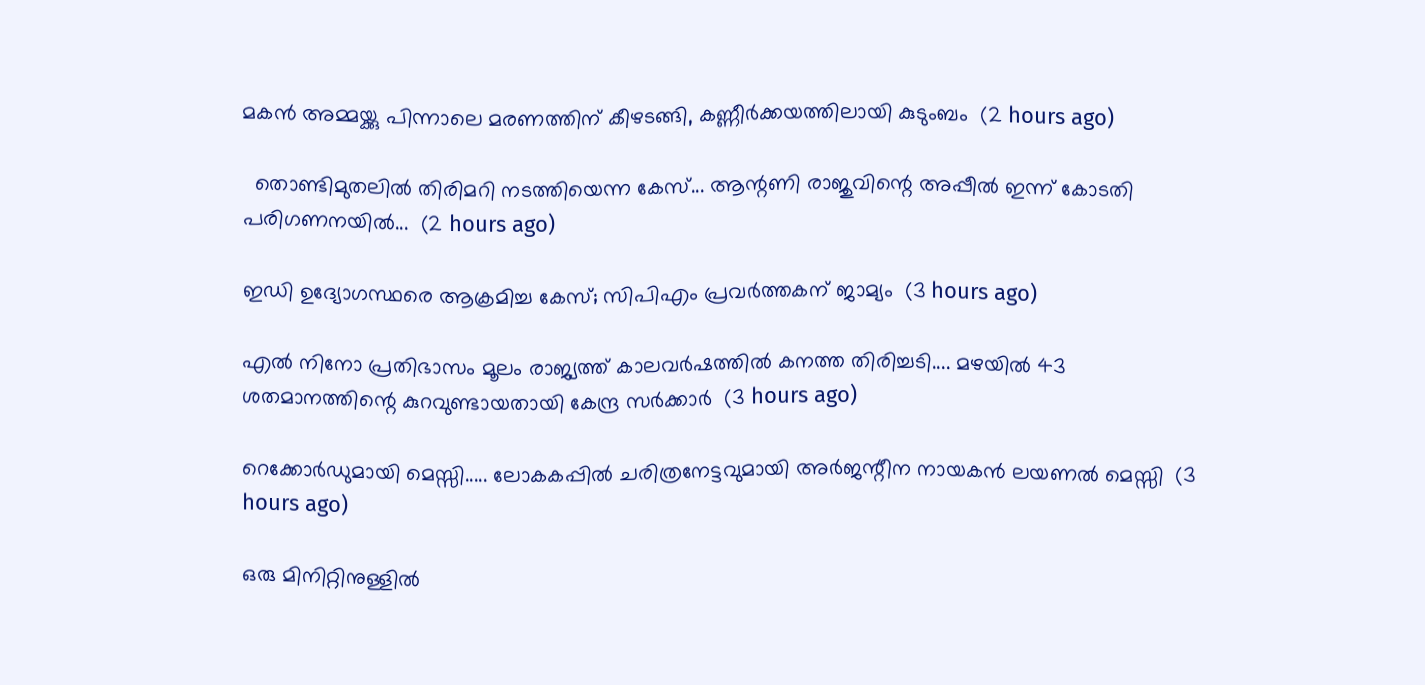മകൻ അമ്മയ്ക്കു പിന്നാലെ മരണത്തിന് കീഴടങ്ങി, കണ്ണീർക്കയത്തിലായി കുടുംബം  (2 hours ago)

  തൊണ്ടിമുതലിൽ തിരിമറി നടത്തിയെന്ന കേസ്... ആന്റണി രാജുവിന്റെ അപ്പീൽ ഇന്ന് കോടതി പരിഗണനയിൽ...  (2 hours ago)

ഇഡി ഉദ്യോഗസ്ഥരെ ആക്രമിച്ച കേസ്; സിപിഎം പ്രവർത്തകന് ജാമ്യം  (3 hours ago)

എൽ നിനോ പ്രതിഭാസം മൂലം രാജ്യത്ത് കാലവർഷത്തിൽ കനത്ത തിരിച്ചടി.... മഴയിൽ 43 ശതമാനത്തിന്റെ കുറവുണ്ടായതായി കേന്ദ്ര സർക്കാർ  (3 hours ago)

റെക്കോർഡുമായി മെസ്സി..... ലോകകപ്പിൽ ചരിത്രനേട്ടവുമായി അർജന്റീന നായകൻ ലയണൽ മെസ്സി  (3 hours ago)

ഒരു മിനിറ്റിനുള്ളില്‍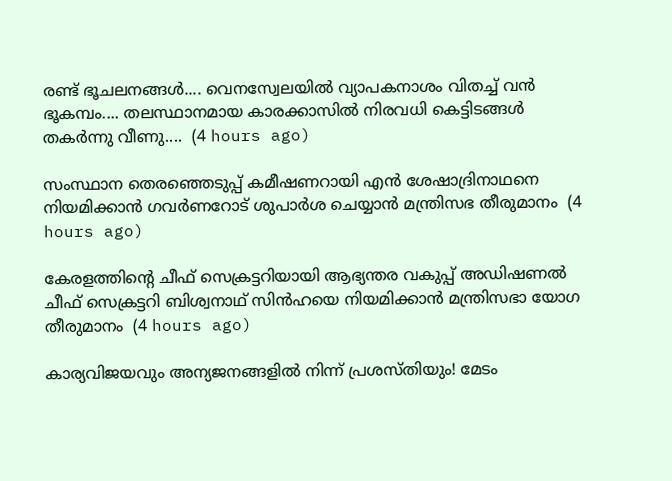രണ്ട് ഭൂചലനങ്ങൾ.... വെനസ്വേലയില്‍ വ്യാപകനാശം വിതച്ച് വന്‍ ഭൂകമ്പം.... തലസ്ഥാനമായ കാരക്കാസില്‍ നിരവധി കെട്ടിടങ്ങള്‍ തകര്‍ന്നു വീണു....  (4 hours ago)

സംസ്ഥാന തെരഞ്ഞെടുപ്പ്‌ കമീഷണറായി എന്‍ ശേഷാദ്രിനാഥനെ നിയമിക്കാൻ ഗവര്‍ണറോട് ശുപാര്‍ശ ചെയ്യാന്‍ മന്ത്രിസഭ തീരുമാനം  (4 hours ago)

കേരളത്തിന്റെ ചീഫ് സെക്രട്ടറിയായി ആഭ്യന്തര വകുപ്പ് അഡിഷണൽ ചീഫ് സെക്രട്ടറി ബിശ്വനാഥ് സിൻഹയെ നിയമിക്കാൻ മന്ത്രിസഭാ യോഗ തീരുമാനം  (4 hours ago)

കാര്യവിജയവും അന്യജനങ്ങളിൽ നിന്ന് പ്രശസ്തിയും! മേടം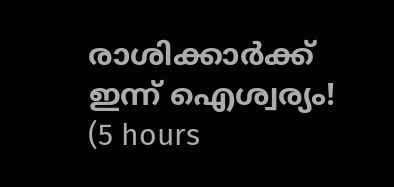രാശിക്കാർക്ക് ഇന്ന് ഐശ്വര്യം!  (5 hours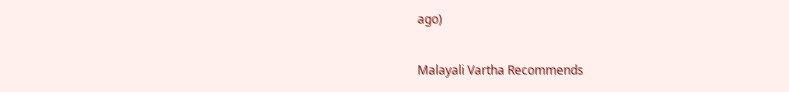ago)

Malayali Vartha Recommends